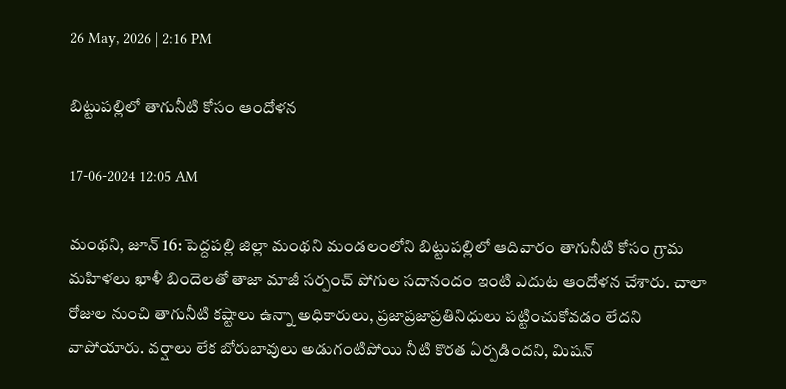26 May, 2026 | 2:16 PM

బిట్టుపల్లిలో తాగునీటి కోసం ఆందోళన

17-06-2024 12:05 AM

మంథని, జూన్ 16: పెద్దపల్లి జిల్లా మంథని మండలంలోని బిట్టుపల్లిలో ఆదివారం తాగునీటి కోసం గ్రామ మహిళలు ఖాళీ బిందెలతో తాజా మాజీ సర్పంచ్ పోగుల సదానందం ఇంటి ఎదుట ఆందోళన చేశారు. చాలా రోజుల నుంచి తాగునీటి కష్టాలు ఉన్నా అధికారులు, ప్రజాప్రజాప్రతినిధులు పట్టించుకోవడం లేదని వాపోయారు. వర్షాలు లేక బోరుబావులు అడుగంటిపోయి నీటి కొరత ఏర్పడిందని, మిషన్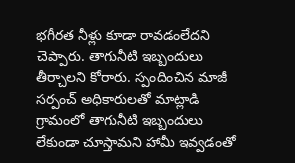భగీరత నీళ్లు కూడా రావడంలేదని చెప్పారు. తాగునీటి ఇబ్బందులు తీర్చాలని కోరారు. స్పందించిన మాజీ సర్పంచ్ అధికారులతో మాట్లాడి గ్రామంలో తాగునీటి ఇబ్బందులు లేకుండా చూస్తామని హామీ ఇవ్వడంతో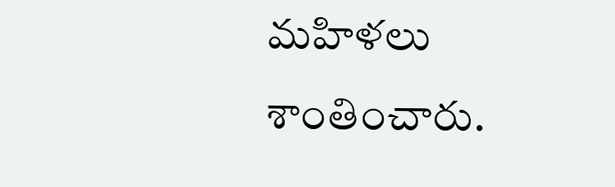మహిళలు శాంతించారు.